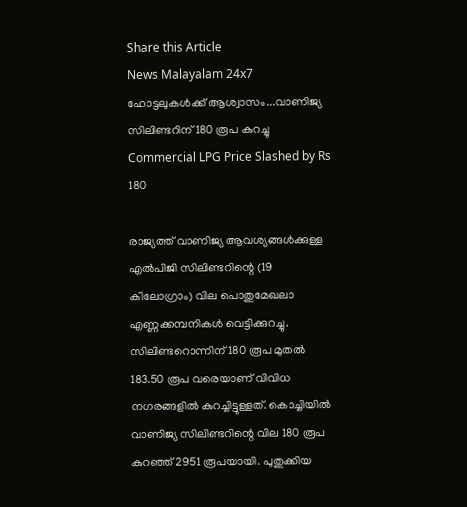Share this Article
News Malayalam 24x7
ഹോട്ടലുകൾക്ക് ആശ്വാസം...വാണിജ്യ സിലിണ്ടറിന് 180 രൂപ കുറച്ചു
Commercial LPG Price Slashed by Rs 180

രാജ്യത്ത് വാണിജ്യ ആവശ്യങ്ങൾക്കുള്ള എൽപിജി സിലിണ്ടറിന്റെ (19 കിലോഗ്രാം) വില പൊതുമേഖലാ എണ്ണക്കമ്പനികൾ വെട്ടിക്കുറച്ചു. സിലിണ്ടറൊന്നിന് 180 രൂപ മുതൽ 183.50 രൂപ വരെയാണ് വിവിധ നഗരങ്ങളിൽ കുറച്ചിട്ടുള്ളത്. കൊച്ചിയിൽ വാണിജ്യ സിലിണ്ടറിന്റെ വില 180 രൂപ കുറഞ്ഞ് 2951 രൂപയായി. പുതുക്കിയ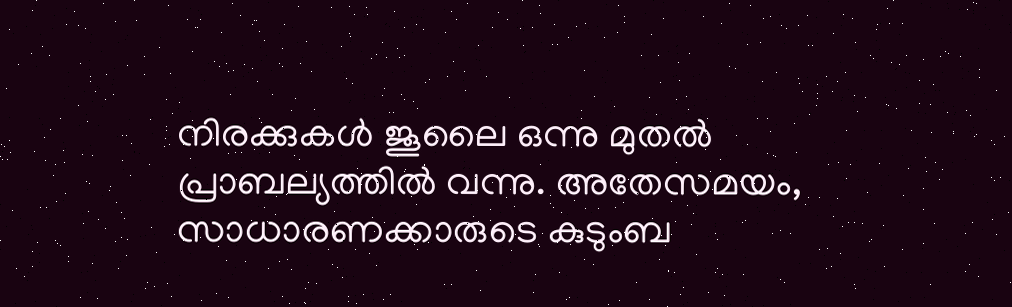നിരക്കുകൾ ജൂലൈ ഒന്നു മുതൽ പ്രാബല്യത്തിൽ വന്നു. അതേസമയം, സാധാരണക്കാരുടെ കുടുംബ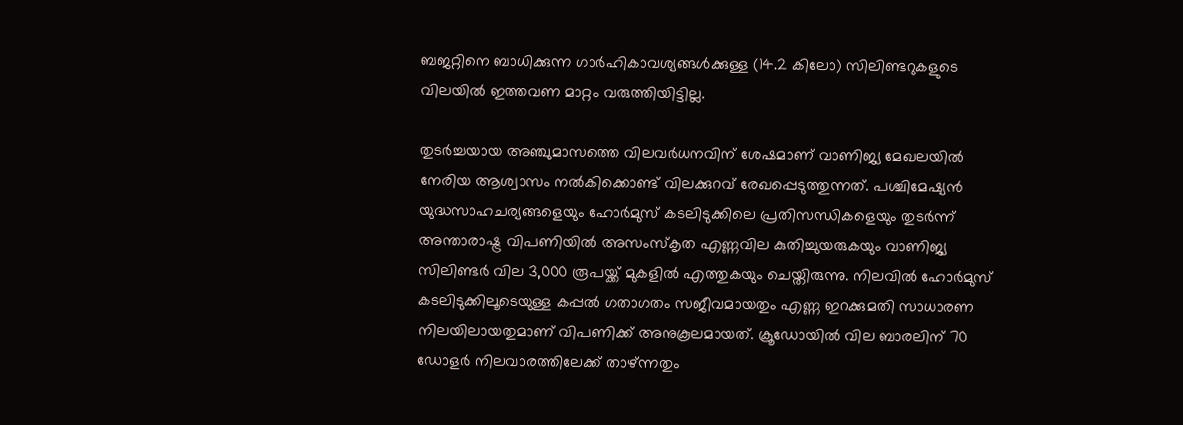ബജറ്റിനെ ബാധിക്കുന്ന ഗാർഹികാവശ്യങ്ങൾക്കുള്ള (14.2 കിലോ) സിലിണ്ടറുകളുടെ വിലയിൽ ഇത്തവണ മാറ്റം വരുത്തിയിട്ടില്ല.

തുടർച്ചയായ അഞ്ചുമാസത്തെ വിലവർധനവിന് ശേഷമാണ് വാണിജ്യ മേഖലയിൽ നേരിയ ആശ്വാസം നൽകിക്കൊണ്ട് വിലക്കുറവ് രേഖപ്പെടുത്തുന്നത്. പശ്ചിമേഷ്യൻ യുദ്ധസാഹചര്യങ്ങളെയും ഹോർമുസ് കടലിടുക്കിലെ പ്രതിസന്ധികളെയും തുടർന്ന് അന്താരാഷ്ട്ര വിപണിയിൽ അസംസ്‌കൃത എണ്ണവില കുതിച്ചുയരുകയും വാണിജ്യ സിലിണ്ടർ വില 3,000 രൂപയ്ക്ക് മുകളിൽ എത്തുകയും ചെയ്തിരുന്നു. നിലവിൽ ഹോർമുസ് കടലിടുക്കിലൂടെയുള്ള കപ്പൽ ഗതാഗതം സജീവമായതും എണ്ണ ഇറക്കുമതി സാധാരണ നിലയിലായതുമാണ് വിപണിക്ക് അനുകൂലമായത്. ക്രൂഡോയിൽ വില ബാരലിന് 70 ഡോളർ നിലവാരത്തിലേക്ക് താഴ്ന്നതും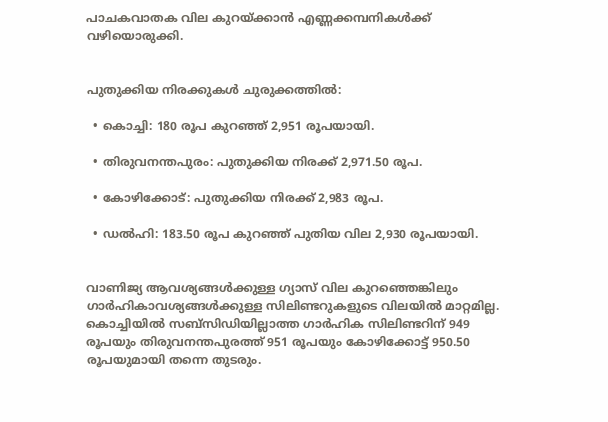പാചകവാതക വില കുറയ്ക്കാൻ എണ്ണക്കമ്പനികൾക്ക് വഴിയൊരുക്കി.


പുതുക്കിയ നിരക്കുകൾ ചുരുക്കത്തിൽ:

  • കൊച്ചി: 180 രൂപ കുറഞ്ഞ് 2,951 രൂപയായി.

  • തിരുവനന്തപുരം: പുതുക്കിയ നിരക്ക് 2,971.50 രൂപ.

  • കോഴിക്കോട്: പുതുക്കിയ നിരക്ക് 2,983 രൂപ.

  • ഡൽഹി: 183.50 രൂപ കുറഞ്ഞ് പുതിയ വില 2,930 രൂപയായി.


വാണിജ്യ ആവശ്യങ്ങൾക്കുള്ള ഗ്യാസ് വില കുറഞ്ഞെങ്കിലും ഗാർഹികാവശ്യങ്ങൾക്കുള്ള സിലിണ്ടറുകളുടെ വിലയിൽ മാറ്റമില്ല. കൊച്ചിയിൽ സബ്സിഡിയില്ലാത്ത ഗാർഹിക സിലിണ്ടറിന് 949 രൂപയും തിരുവനന്തപുരത്ത് 951 രൂപയും കോഴിക്കോട്ട് 950.50 രൂപയുമായി തന്നെ തുടരും.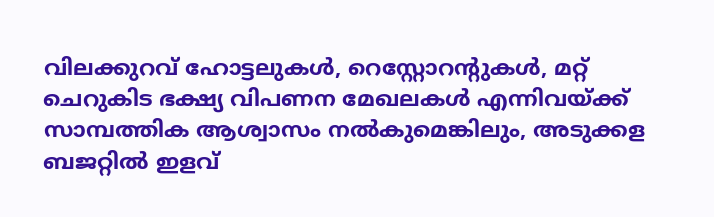വിലക്കുറവ് ഹോട്ടലുകൾ, റെസ്റ്റോറന്റുകൾ, മറ്റ് ചെറുകിട ഭക്ഷ്യ വിപണന മേഖലകൾ എന്നിവയ്ക്ക് സാമ്പത്തിക ആശ്വാസം നൽകുമെങ്കിലും, അടുക്കള ബജറ്റിൽ ഇളവ്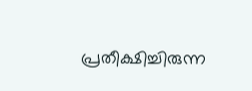പ്രതീക്ഷിച്ചിരുന്ന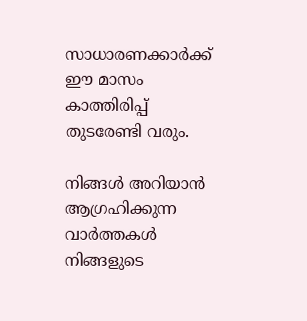സാധാരണക്കാർക്ക് ഈ മാസം കാത്തിരിപ്പ് തുടരേണ്ടി വരും.

നിങ്ങൾ അറിയാൻ ആഗ്രഹിക്കുന്ന വാർത്തകൾ നിങ്ങളുടെ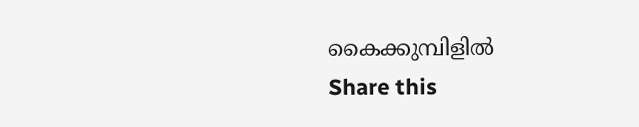കൈക്കുമ്പിളിൽ
Share this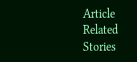Article
Related Stories